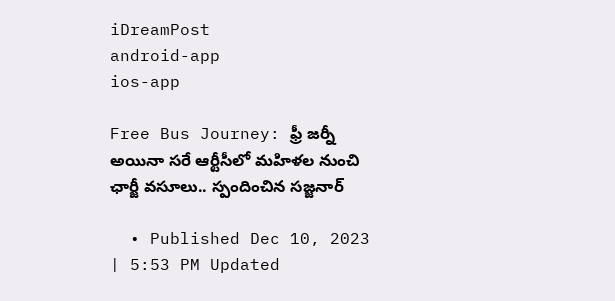iDreamPost
android-app
ios-app

Free Bus Journey: ఫ్రీ జర్నీ అయినా సరే ఆర్టీసీలో మహిళల నుంచి ఛార్జీ వసూలు.. స్పందించిన సజ్జనార్

  • Published Dec 10, 2023 | 5:53 PM Updated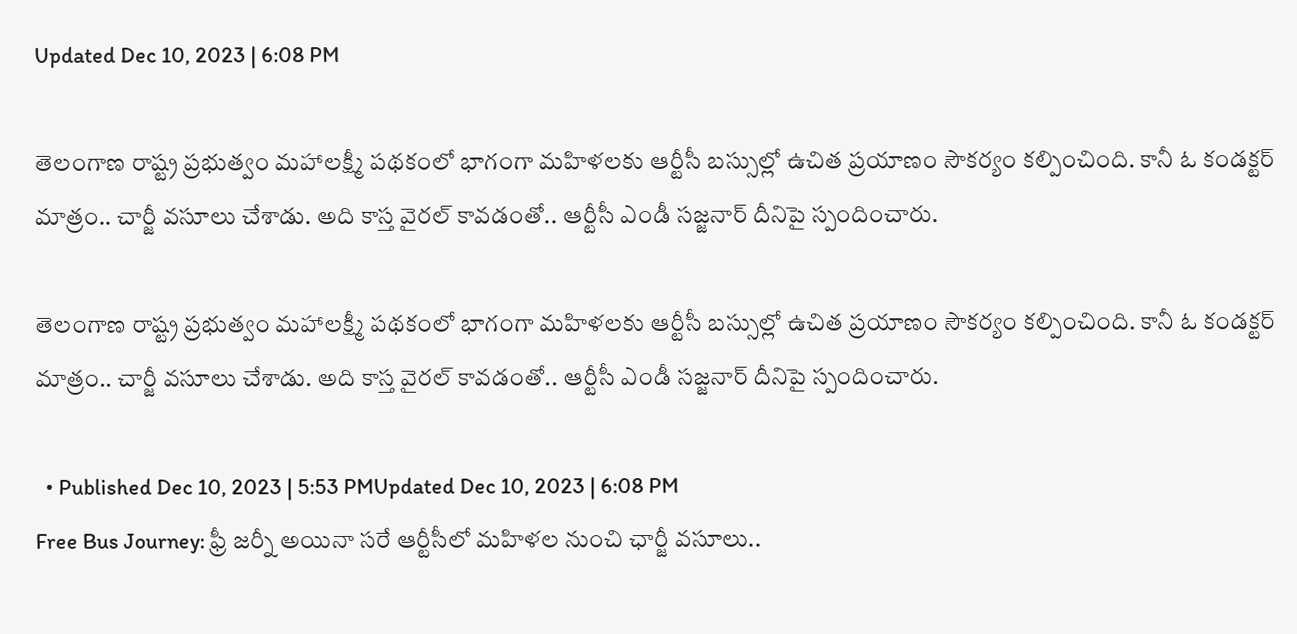Updated Dec 10, 2023 | 6:08 PM

తెలంగాణ రాష్ట్ర ప్రభుత్వం మహాలక్ష్మీ పథకంలో భాగంగా మహిళలకు ఆర్టీసీ బస్సుల్లో ఉచిత ప్రయాణం సౌకర్యం కల్పించింది. కానీ ఓ కండక్టర్ మాత్రం.. చార్జీ వసూలు చేశాడు. అది కాస్త వైరల్ కావడంతో.. ఆర్టీసీ ఎండీ సజ్జనార్ దీనిపై స్పందించారు.

తెలంగాణ రాష్ట్ర ప్రభుత్వం మహాలక్ష్మీ పథకంలో భాగంగా మహిళలకు ఆర్టీసీ బస్సుల్లో ఉచిత ప్రయాణం సౌకర్యం కల్పించింది. కానీ ఓ కండక్టర్ మాత్రం.. చార్జీ వసూలు చేశాడు. అది కాస్త వైరల్ కావడంతో.. ఆర్టీసీ ఎండీ సజ్జనార్ దీనిపై స్పందించారు.

  • Published Dec 10, 2023 | 5:53 PMUpdated Dec 10, 2023 | 6:08 PM
Free Bus Journey: ఫ్రీ జర్నీ అయినా సరే ఆర్టీసీలో మహిళల నుంచి ఛార్జీ వసూలు..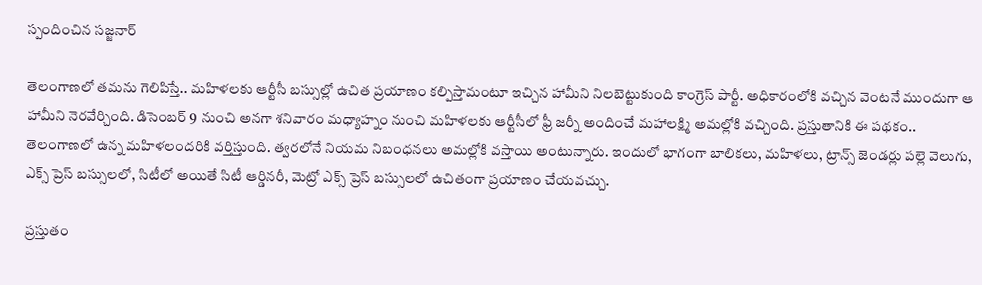స్పందించిన సజ్జనార్

తెలంగాణలో తమను గెలిపిస్తే.. మహిళలకు ఆర్టీసీ బస్సుల్లో ఉచిత ప్రయాణం కల్పిస్తామంటూ ఇచ్చిన హామీని నిలబెట్టుకుంది కాంగ్రెస్ పార్టీ. అధికారంలోకి వచ్చిన వెంటనే ముందుగా ఆ హామీని నెరవేర్చింది. డిసెంబర్ 9 నుంచి అనగా శనివారం మధ్యాహ్నం నుంచి మహిళలకు ఆర్టీసీలో ఫ్రీ జర్నీ అందించే మహాలక్ష్మి అమల్లోకి వచ్చింది. ప్రస్తుతానికి ఈ పథకం.. తెలంగాణలో ఉన్న మహిళలందరికి వర్తిస్తుంది. త్వరలోనే నియమ నిబంధనలు అమల్లోకి వస్తాయి అంటున్నారు. ఇందులో భాగంగా బాలికలు, మహిళలు, ట్రాన్స్ జెండర్లు పల్లె వెలుగు, ఎక్స్ ప్రెస్ బస్సులలో, సిటీలో అయితే సిటీ ఆర్డినరీ, మెట్రో ఎక్స్ ప్రెస్ బస్సులలో ఉచితంగా ప్రయాణం చేయవచ్చు.

ప్రస్తుతం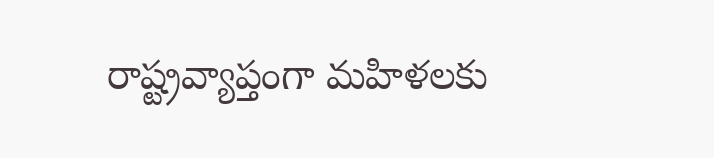రాష్ట్రవ్యాప్తంగా మహిళలకు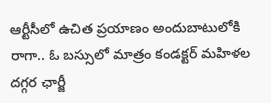ఆర్టీసీలో ఉచిత ప్రయాణం అందుబాటులోకి రాగా.. ఓ బస్సులో మాత్రం కండక్టర్ మహిళల దగ్గర ఛార్జీ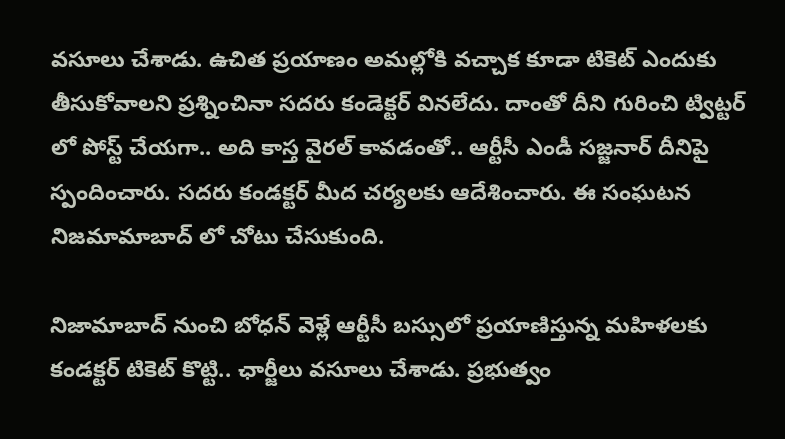వసూలు చేశాడు. ఉచిత ప్రయాణం అమల్లోకి వచ్చాక కూడా టికెట్ ఎందుకు తీసుకోవాలని ప్రశ్నించినా సదరు కండెక్టర్ వినలేదు. దాంతో దీని గురించి ట్విట్టర్ లో పోస్ట్ చేయగా.. అది కాస్త వైరల్ కావడంతో.. ఆర్టీసీ ఎండీ సజ్జనార్ దీనిపై స్పందించారు. సదరు కండక్టర్ మీద చర్యలకు ఆదేశించారు. ఈ సంఘటన నిజమామాబాద్ లో చోటు చేసుకుంది.

నిజామాబాద్ నుంచి బోధన్ వెళ్లే ఆర్టీసీ బస్సులో ప్రయాణిస్తున్న మహిళలకు కండక్టర్ టికెట్‌ కొట్టి.. ఛార్జీలు వసూలు చేశాడు. ప్రభుత్వం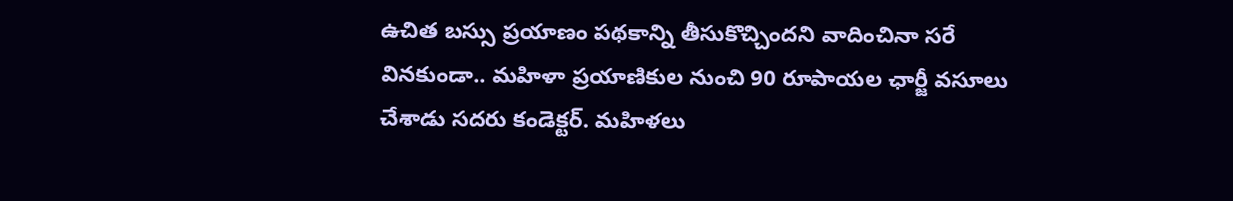ఉచిత బస్సు ప్రయాణం పథకాన్ని తీసుకొచ్చిందని వాదించినా సరే వినకుండా.. మహిళా ప్రయాణికుల నుంచి 90 రూపాయల ఛార్జీ వసూలు చేశాడు సదరు కండెక్టర్. మహిళలు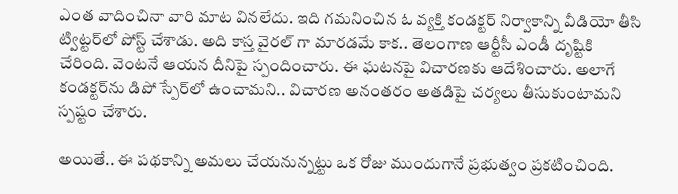ఎంత వాదించినా వారి మాట వినలేదు. ఇది గమనించిన ఓ వ్యక్తి కండక్టర్ నిర్వాకాన్ని వీడియో తీసి ట్విట్టర్‌లో పోస్ట్ చేశాడు. అది కాస్త వైరల్ గా మారడమే కాక.. తెలంగాణ ఆర్టీసీ ఎండీ దృష్టికి చేరింది. వెంటనే ఆయన దీనిపై స్పందించారు. ఈ ఘటనపై విచారణకు ఆదేశించారు. అలాగే కండక్టర్‌ను డిపో స్పేర్‌లో ఉంచామని.. విచారణ అనంతరం అతడిపై చర్యలు తీసుకుంటామని స్పష్టం చేశారు.

అయితే.. ఈ పథకాన్ని అమలు చేయనున్నట్టు ఒక రోజు ముందుగానే ప్రభుత్వం ప్రకటించింది.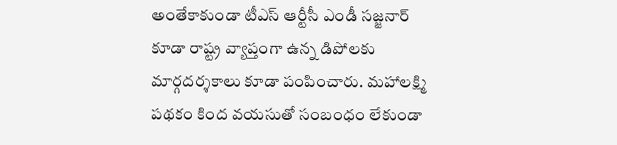అంతేకాకుండా టీఎస్ ఆర్టీసీ ఎండీ సజ్జనార్‌‌ కూడా రాష్ట్ర వ్యాప్తంగా ఉన్న డిపోలకు మార్గదర్శకాలు కూడా పంపించారు. మహాలక్ష్మి పథకం కింద వయసుతో సంబంధం లేకుండా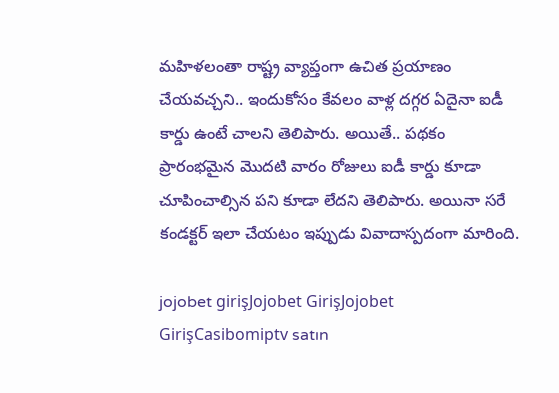మహిళలంతా రాష్ట్ర వ్యాప్తంగా ఉచిత ప్రయాణం చేయవచ్చని.. ఇందుకోసం కేవలం వాళ్ల దగ్గర ఏదైనా ఐడీ కార్డు ఉంటే చాలని తెలిపారు. అయితే.. పథకం ప్రారంభమైన మొదటి వారం రోజులు ఐడీ కార్డు కూడా చూపించాల్సిన పని కూడా లేదని తెలిపారు. అయినా సరే కండక్టర్ ఇలా చేయటం ఇప్పుడు వివాదాస్పదంగా మారింది.

jojobet girişJojobet GirişJojobet GirişCasibomiptv satın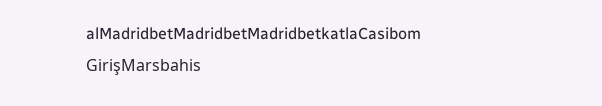alMadridbetMadridbetMadridbetkatlaCasibom GirişMarsbahis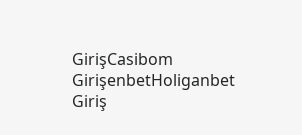GirişCasibom GirişenbetHoliganbet Giriş